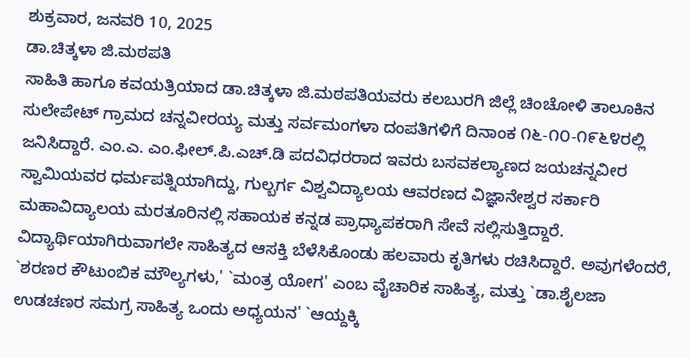ಶುಕ್ರವಾರ, ಜನವರಿ 10, 2025
ಡಾ.ಚಿತ್ಕಳಾ ಜಿ.ಮಠಪತಿ
ಸಾಹಿತಿ ಹಾಗೂ ಕವಯತ್ರಿಯಾದ ಡಾ.ಚಿತ್ಕಳಾ ಜಿ.ಮಠಪತಿಯವರು ಕಲಬುರಗಿ ಜಿಲ್ಲೆ ಚಿಂಚೋಳಿ ತಾಲೂಕಿನ ಸುಲೇಪೇಟ್ ಗ್ರಾಮದ ಚನ್ನವೀರಯ್ಯ ಮತ್ತು ಸರ್ವಮಂಗಳಾ ದಂಪತಿಗಳಿಗೆ ದಿನಾಂಕ ೧೬-೧೦-೧೯೬೪ರಲ್ಲಿ ಜನಿಸಿದ್ದಾರೆ. ಎಂ.ಎ. ಎಂ.ಫೀಲ್.ಪಿ.ಎಚ್.ಡಿ ಪದವಿಧರರಾದ ಇವರು ಬಸವಕಲ್ಯಾಣದ ಜಯಚನ್ನವೀರ ಸ್ವಾಮಿಯವರ ಧರ್ಮಪತ್ನಿಯಾಗಿದ್ದು, ಗುಲ್ಬರ್ಗ ವಿಶ್ವವಿದ್ಯಾಲಯ ಆವರಣದ ವಿಜ್ಞಾನೇಶ್ವರ ಸರ್ಕಾರಿ ಮಹಾವಿದ್ಯಾಲಯ ಮರತೂರಿನಲ್ಲಿ ಸಹಾಯಕ ಕನ್ನಡ ಪ್ರಾಧ್ಯಾಪಕರಾಗಿ ಸೇವೆ ಸಲ್ಲಿಸುತ್ತಿದ್ದಾರೆ. ವಿದ್ಯಾರ್ಥಿಯಾಗಿರುವಾಗಲೇ ಸಾಹಿತ್ಯದ ಆಸಕ್ತಿ ಬೆಳೆಸಿಕೊಂಡು ಹಲವಾರು ಕೃತಿಗಳು ರಚಿಸಿದ್ದಾರೆ. ಅವುಗಳೆಂದರೆ, `ಶರಣರ ಕೌಟುಂಬಿಕ ಮೌಲ್ಯಗಳು,' `ಮಂತ್ರ ಯೋಗ' ಎಂಬ ವೈಚಾರಿಕ ಸಾಹಿತ್ಯ, ಮತ್ತು `ಡಾ.ಶೈಲಜಾ ಉಡಚಣರ ಸಮಗ್ರ ಸಾಹಿತ್ಯ ಒಂದು ಅಧ್ಯಯನ' `ಆಯ್ದಕ್ಕಿ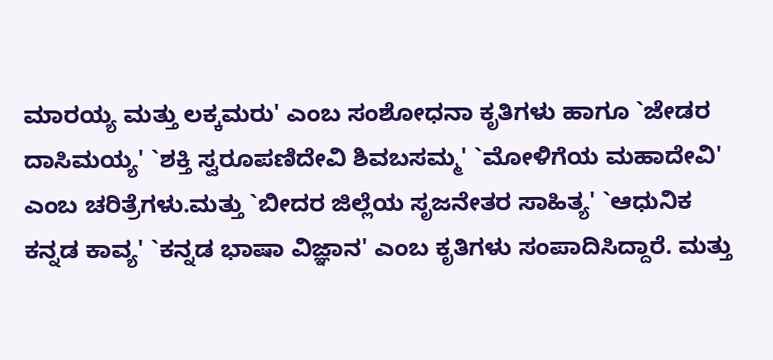ಮಾರಯ್ಯ ಮತ್ತು ಲಕ್ಕಮರು' ಎಂಬ ಸಂಶೋಧನಾ ಕೃತಿಗಳು ಹಾಗೂ `ಜೇಡರ ದಾಸಿಮಯ್ಯ' `ಶಕ್ತಿ ಸ್ವರೂಪಣಿದೇವಿ ಶಿವಬಸಮ್ಮ' `ಮೋಳಿಗೆಯ ಮಹಾದೇವಿ' ಎಂಬ ಚರಿತ್ರೆಗಳು.ಮತ್ತು `ಬೀದರ ಜಿಲ್ಲೆಯ ಸೃಜನೇತರ ಸಾಹಿತ್ಯ' `ಆಧುನಿಕ ಕನ್ನಡ ಕಾವ್ಯ' `ಕನ್ನಡ ಭಾಷಾ ವಿಜ್ಞಾನ' ಎಂಬ ಕೃತಿಗಳು ಸಂಪಾದಿಸಿದ್ದಾರೆ. ಮತ್ತು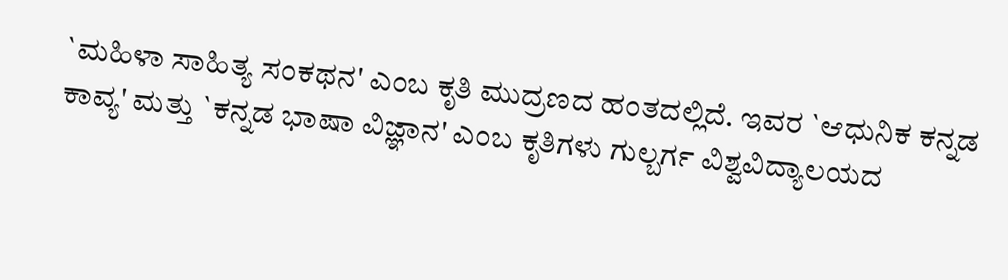`ಮಹಿಳಾ ಸಾಹಿತ್ಯ ಸಂಕಥನ' ಎಂಬ ಕೃತಿ ಮುದ್ರಣದ ಹಂತದಲ್ಲಿದೆ. ಇವರ `ಆಧುನಿಕ ಕನ್ನಡ ಕಾವ್ಯ' ಮತ್ತು `ಕನ್ನಡ ಭಾಷಾ ವಿಜ್ಞಾನ' ಎಂಬ ಕೃತಿಗಳು ಗುಲ್ಬರ್ಗ ವಿಶ್ವವಿದ್ಯಾಲಯದ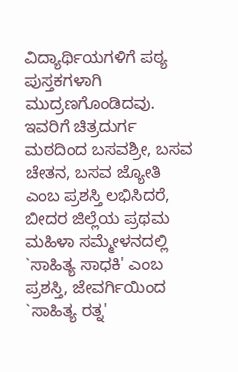ವಿದ್ಯಾರ್ಥಿಯಗಳಿಗೆ ಪಠ್ಯ ಪುಸ್ತಕಗಳಾಗಿ ಮುದ್ರಣಗೊಂಡಿದವು. ಇವರಿಗೆ ಚಿತ್ರದುರ್ಗ ಮಠದಿಂದ ಬಸವಶ್ರೀ, ಬಸವ ಚೇತನ, ಬಸವ ಜ್ಯೋತಿ ಎಂಬ ಪ್ರಶಸ್ತಿ ಲಭಿಸಿದರೆ, ಬೀದರ ಜಿಲ್ಲೆಯ ಪ್ರಥಮ ಮಹಿಳಾ ಸಮ್ಮೇಳನದಲ್ಲಿ `ಸಾಹಿತ್ಯ ಸಾಧಕಿ' ಎಂಬ ಪ್ರಶಸ್ತಿ, ಜೇವರ್ಗಿಯಿಂದ `ಸಾಹಿತ್ಯ ರತ್ನ'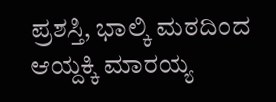ಪ್ರಶಸ್ತಿ, ಭಾಲ್ಕಿ ಮಠದಿಂದ ಆಯ್ದಕ್ಕಿ ಮಾರಯ್ಯ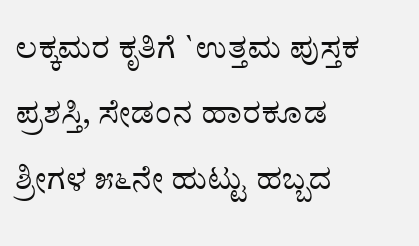ಲಕ್ಕಮರ ಕೃತಿಗೆ `ಉತ್ತಮ ಪುಸ್ತಕ ಪ್ರಶಸ್ತಿ, ಸೇಡಂನ ಹಾರಕೂಡ ಶ್ರೀಗಳ ೫೬ನೇ ಹುಟ್ಟು ಹಬ್ಬದ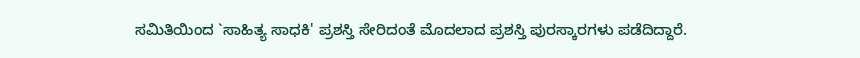ಸಮಿತಿಯಿಂದ `ಸಾಹಿತ್ಯ ಸಾಧಕಿ' ಪ್ರಶಸ್ತಿ ಸೇರಿದಂತೆ ಮೊದಲಾದ ಪ್ರಶಸ್ತಿ ಪುರಸ್ಕಾರಗಳು ಪಡೆದಿದ್ದಾರೆ.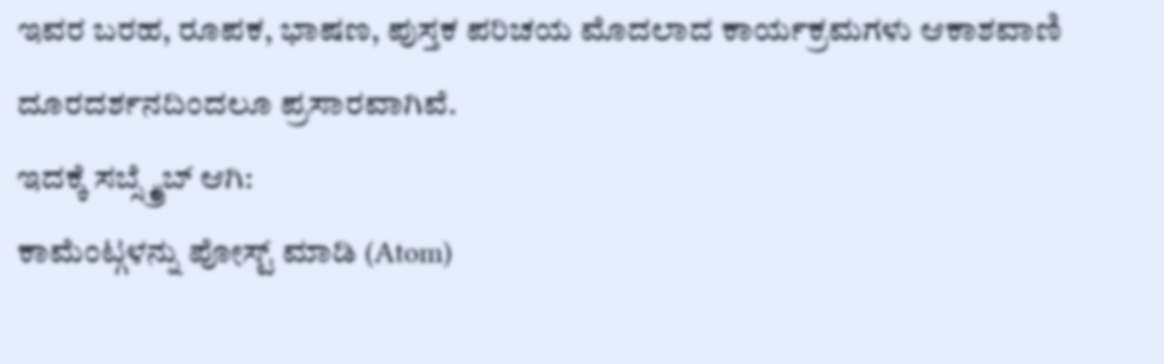ಇವರ ಬರಹ, ರೂಪಕ, ಭಾಷಣ, ಪುಸ್ತಕ ಪರಿಚಯ ಮೊದಲಾದ ಕಾರ್ಯಕ್ರಮಗಳು ಆಕಾಶವಾಣಿ ದೂರದರ್ಶನದಿಂದಲೂ ಪ್ರಸಾರವಾಗಿವೆ.
ಇದಕ್ಕೆ ಸಬ್ಸ್ಕ್ರೈಬ್ ಆಗಿ:
ಕಾಮೆಂಟ್ಗಳನ್ನು ಪೋಸ್ಟ್ ಮಾಡಿ (Atom)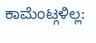ಕಾಮೆಂಟ್ಗಳಿಲ್ಲ: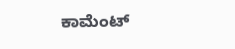ಕಾಮೆಂಟ್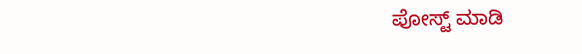ಪೋಸ್ಟ್ ಮಾಡಿ